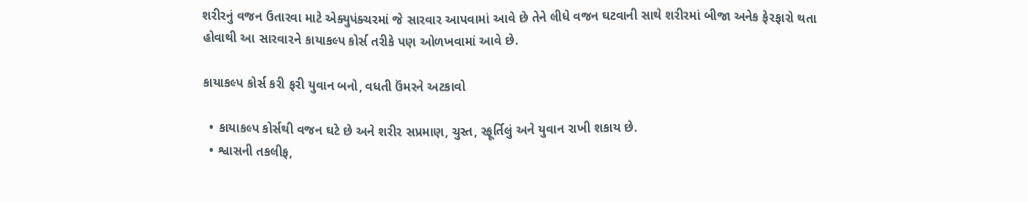શરીરનું વજન ઉતારવા માટે એક્યુપંક્ચરમાં જે સારવાર આપવામાં આવે છે તેને લીધે વજન ઘટવાની સાથે શરીરમાં બીજા અનેક ફેરફારો થતા હોવાથી આ સારવારને કાયાકલ્પ કોર્સ તરીકે પણ ઓળખવામાં આવે છે.

કાયાકલ્પ કોર્સ કરી ફરી યુવાન બનો, વધતી ઉંમરને અટકાવો

  • કાયાકલ્પ કોર્સથી વજન ઘટે છે અને શરીર સપ્રમાણ, ચુસ્ત, સ્ફૂર્તિલું અને યુવાન રાખી શકાય છે.
  • શ્વાસની તકલીફ,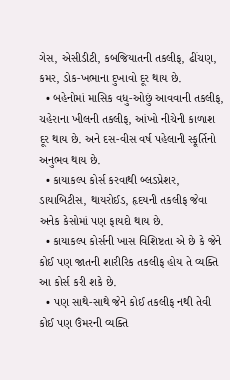ગેસ, એસીડીટી, કબજિયાતની તકલીફ, ઢીંચણ, કમર, ડોક-ખભાના દુખાવો દૂર થાય છે.
  • બહેનોમાં માસિક વધુ-ઓછું આવવાની તકલીફ, ચહેરાના ખીલની તકલીફ, આંખો નીચેની કાળાશ દૂર થાય છે. અને દસ-વીસ વર્ષ પહેલાની સ્ફૂર્તિનો અનુભવ થાય છે.
  • કાયાકલ્પ કોર્સ કરવાથી બ્લડપ્રેશર, ડાયાબિટીસ, થાયરોઈડ, હૃદયની તકલીફ જેવા અનેક કેસોમાં પણ ફાયદો થાય છે.
  • કાયાકલ્પ કોર્સની ખાસ વિશિષ્ટતા એ છે કે જેને કોઈ પણ જાતની શારીરિક તકલીફ હોય તે વ્યક્તિ આ કોર્સ કરી શકે છે.
  • પણ સાથે-સાથે જેને કોઈ તકલીફ નથી તેવી કોઈ પણ ઉંમરની વ્યક્તિ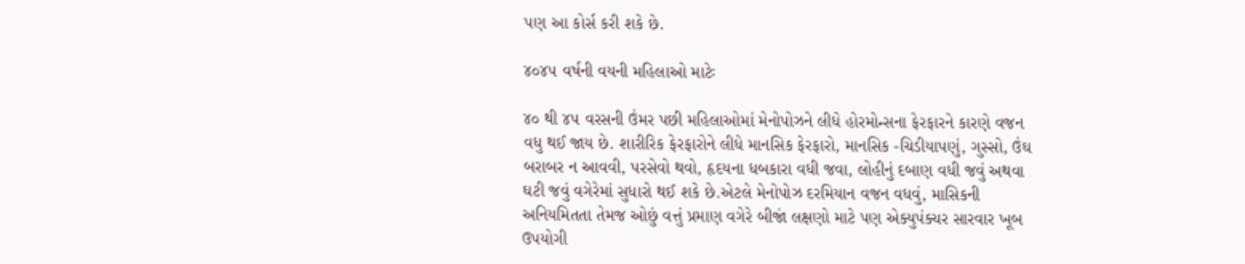પણ આ કોર્સ કરી શકે છે.

૪૦૪૫ વર્ષની વયની મહિલાઓ માટેઃ

૪૦ થી ૪૫ વરસની ઉંમર પછી મહિલાઓમાં મેનોપોઝને લીધે હોરમોન્સના ફેરફારને કારણે વજન વધુ થઈ જાય છે. શારીરિક ફેરફારોને લીધે માનસિક ફેરફારો, માનસિક -ચિડીયાપણું, ગુસ્સો, ઉંઘ બરાબર ન આવવી, પરસેવો થવો, હૃદયના ધબકારા વધી જવા, લોહીનું દબાણ વધી જવું અથવા ઘટી જવું વગેરેમાં સુધારો થઈ શકે છે.એટલે મેનોપોઝ દરમિયાન વજન વધવું, માસિકની અનિયમિતતા તેમજ ઓછું વત્તું પ્રમાણ વગેરે બીજાં લક્ષણો માટે પણ એક્યુપંક્ચર સારવાર ખૂબ ઉપયોગી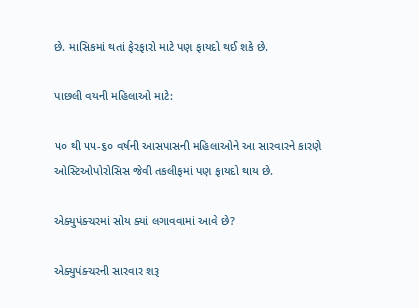છે. માસિકમાં થતાં ફેરફારો માટે પણ ફાયદો થઈ શકે છે.

પાછલી વયની મહિલાઓ માટે:

૫૦ થી ૫૫-૬૦ વર્ષની આસપાસની મહિલાઓને આ સારવારને કારણે ઓસ્ટિઓપોરોસિસ જેવી તકલીફમાં પણ ફાયદો થાય છે.

એક્યુપંક્ચરમાં સોય ક્યાં લગાવવામાં આવે છે?

એક્યુપંક્ચરની સારવાર શરૂ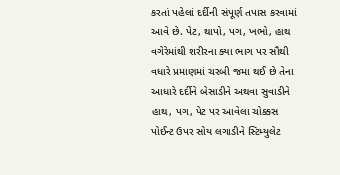કરતાં પહેલાં દર્દીની સંપૂર્ણ તપાસ કરવામાં આવે છે. પેટ, થાપો, પગ, ખભો, હાથ વગેરેમાંથી શરીરના ક્યા ભાગ પર સૌથી વધારે પ્રમાણમાં ચરબી જમા થઈ છે તેના આધારે દર્દીને બેસાડીને અથવા સુવાડીને હાથ, પગ, પેટ પર આવેલા ચોક્કસ પોઈન્ટ ઉપર સોય લગાડીને સ્ટિમ્યુલેટ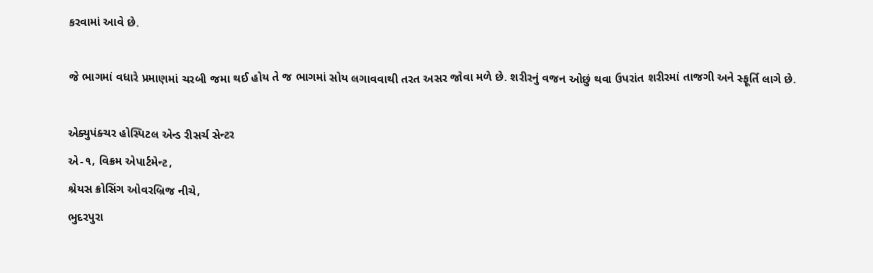કરવામાં આવે છે.

જે ભાગમાં વધારે પ્રમાણમાં ચરબી જમા થઈ હોય તે જ ભાગમાં સોય લગાવવાથી તરત અસર જોવા મળે છે. શરીરનું વજન ઓછું થવા ઉપરાંત શરીરમાં તાજગી અને સ્ફૂર્તિ લાગે છે.

એક્યુપંક્ચર હોસ્પિટલ એન્ડ રીસર્ચ સેન્ટર
એ-૧, વિક્રમ એપાર્ટમેન્ટ,
શ્રેયસ ક્રોસિંગ ઓવરબ્રિજ નીચે,
ભુદરપુરા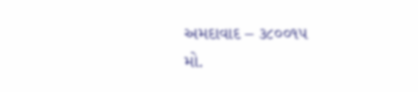અમદાવાદ – ૩૮૦૦૧૫
મો.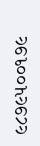૯૮૭૯૫૦૦૧૭૯